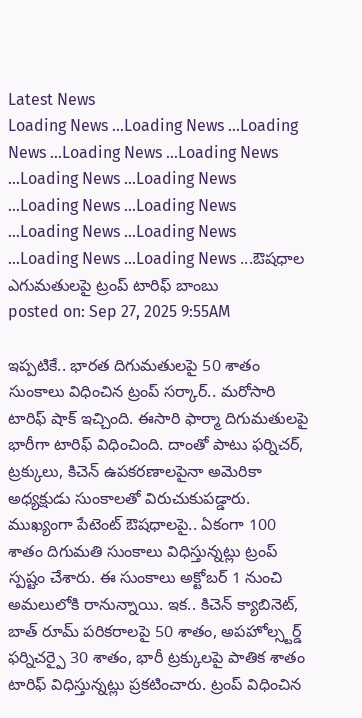Latest News
Loading News ...Loading News ...Loading News ...Loading News ...Loading News ...Loading News ...Loading News ...Loading News ...Loading News ...Loading News ...Loading News ...Loading News ...Loading News ...ఔషధాల ఎగుమతులపై ట్రంప్ టారిఫ్ బాంబు
posted on: Sep 27, 2025 9:55AM

ఇప్పటికే.. భారత దిగుమతులపై 50 శాతం సుంకాలు విధించిన ట్రంప్ సర్కార్.. మరోసారి టారిఫ్ షాక్ ఇచ్చింది. ఈసారి ఫార్మా దిగుమతులపై భారీగా టారిఫ్ విధించింది. దాంతో పాటు ఫర్నిచర్, ట్రక్కులు, కిచెన్ ఉపకరణాలపైనా అమెరికా అధ్యక్షుడు సుంకాలతో విరుచుకుపడ్డారు. ముఖ్యంగా పేటెంట్ ఔషధాలపై.. ఏకంగా 100 శాతం దిగుమతి సుంకాలు విధిస్తున్నట్లు ట్రంప్ స్పష్టం చేశారు. ఈ సుంకాలు అక్టోబర్ 1 నుంచి అమలులోకి రానున్నాయి. ఇక.. కిచెన్ క్యాబినెట్, బాత్ రూమ్ పరికరాలపై 50 శాతం, అపహోల్స్టర్డ్ ఫర్నిచర్పై 30 శాతం, భారీ ట్రక్కులపై పాతిక శాతం టారిఫ్ విధిస్తున్నట్లు ప్రకటించారు. ట్రంప్ విధించిన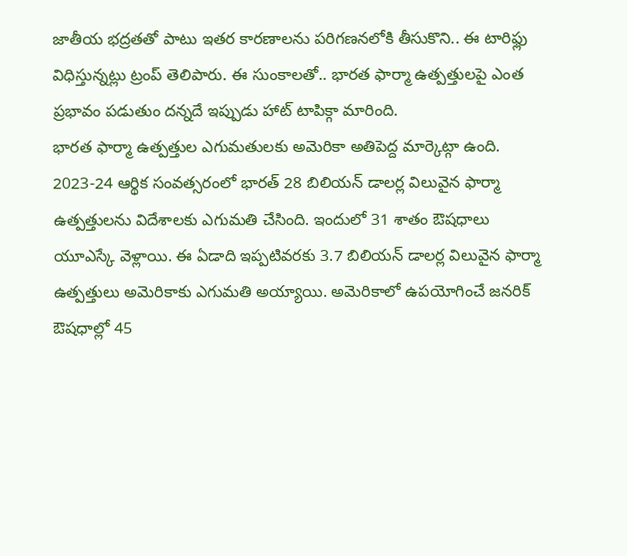జాతీయ భద్రతతో పాటు ఇతర కారణాలను పరిగణనలోకి తీసుకొని.. ఈ టారిఫ్లు విధిస్తున్నట్లు ట్రంప్ తెలిపారు. ఈ సుంకాలతో.. భారత ఫార్మా ఉత్పత్తులపై ఎంత ప్రభావం పడుతుం దన్నదే ఇప్పుడు హాట్ టాపిక్గా మారింది.
భారత ఫార్మా ఉత్పత్తుల ఎగుమతులకు అమెరికా అతిపెద్ద మార్కెట్గా ఉంది. 2023-24 ఆర్థిక సంవత్సరంలో భారత్ 28 బిలియన్ డాలర్ల విలువైన ఫార్మా ఉత్పత్తులను విదేశాలకు ఎగుమతి చేసింది. ఇందులో 31 శాతం ఔషధాలు యూఎస్కే వెళ్లాయి. ఈ ఏడాది ఇప్పటివరకు 3.7 బిలియన్ డాలర్ల విలువైన ఫార్మా ఉత్పత్తులు అమెరికాకు ఎగుమతి అయ్యాయి. అమెరికాలో ఉపయోగించే జనరిక్ ఔషధాల్లో 45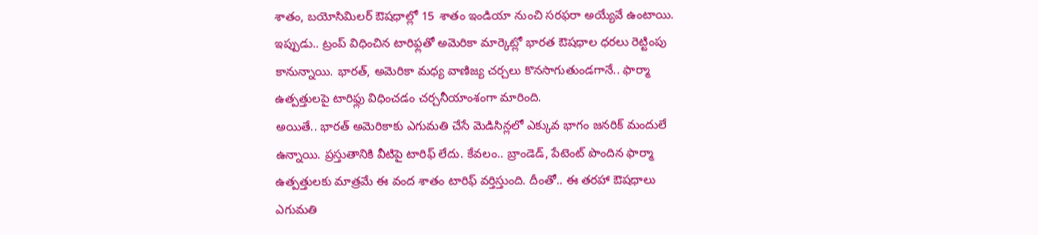శాతం, బయోసిమిలర్ ఔషధాల్లో 15 శాతం ఇండియా నుంచి సరఫరా అయ్యేవే ఉంటాయి. ఇప్పుడు.. ట్రంప్ విధించిన టారిఫ్లతో అమెరికా మార్కెట్లో భారత ఔషధాల ధరలు రెట్టింపు కానున్నాయి. భారత్, అమెరికా మధ్య వాణిజ్య చర్చలు కొనసాగుతుండగానే.. ఫార్మా ఉత్పత్తులపై టారిఫ్లు విధించడం చర్చనీయాంశంగా మారింది.
అయితే.. భారత్ అమెరికాకు ఎగుమతి చేసే మెడిసిన్లలో ఎక్కువ భాగం జనరిక్ మందులే ఉన్నాయి. ప్రస్తుతానికి వీటిపై టారిఫ్ లేదు. కేవలం.. బ్రాండెడ్, పేటెంట్ పొందిన ఫార్మా ఉత్పత్తులకు మాత్రమే ఈ వంద శాతం టారిఫ్ వర్తిస్తుంది. దీంతో.. ఈ తరహా ఔషధాలు ఎగుమతి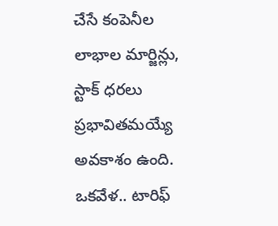చేసే కంపెనీల లాభాల మార్జిన్లు, స్టాక్ ధరలు ప్రభావితమయ్యే అవకాశం ఉంది. ఒకవేళ.. టారిఫ్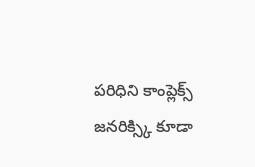పరిధిని కాంప్లెక్స్ జనరిక్స్కి కూడా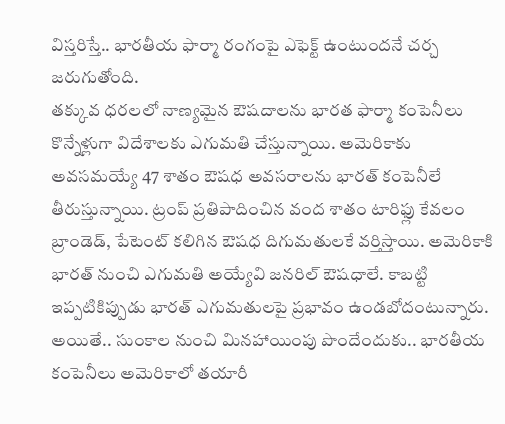విస్తరిస్తే.. భారతీయ ఫార్మా రంగంపై ఎఫెక్ట్ ఉంటుందనే చర్చ జరుగుతోంది.
తక్కువ ధరలలో నాణ్యమైన ఔషదాలను భారత ఫార్మా కంపెనీలు కొన్నేళ్లుగా విదేశాలకు ఎగుమతి చేస్తున్నాయి. అమెరికాకు అవసమయ్యే 47 శాతం ఔషధ అవసరాలను భారత్ కంపెనీలే తీరుస్తున్నాయి. ట్రంప్ ప్రతిపాదించిన వంద శాతం టారిఫ్లు కేవలం బ్రాండెడ్, పేటెంట్ కలిగిన ఔషధ దిగుమతులకే వర్తిస్తాయి. అమెరికాకి భారత్ నుంచి ఎగుమతి అయ్యేవి జనరిల్ ఔషధాలే. కాబట్టి ఇప్పటికిప్పుడు భారత్ ఎగుమతులపై ప్రభావం ఉండబోదంటున్నారు.
అయితే.. సుంకాల నుంచి మినహాయింపు పొందేందుకు.. భారతీయ కంపెనీలు అమెరికాలో తయారీ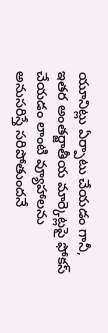యూనిట్లు ఏర్పాటు చేయడం గానీ, ఇతర అంతర్జాతీయ మార్కెట్లపై ఫోకస్ చేయడం లాంటి వ్యూహాలను అనుసరిస్తే సరిపోతుందనే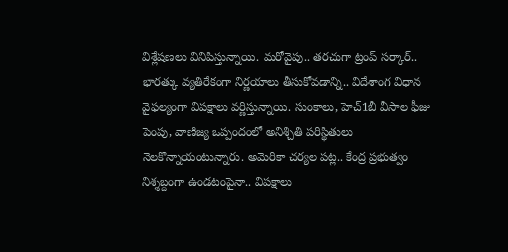విశ్లేషణలు వినిపిస్తున్నాయి. మరోవైపు.. తరచుగా ట్రంప్ సర్కార్.. భారత్కు వ్యతిరేకంగా నిర్ణయాలు తీసుకోవడాన్ని.. విదేశాంగ విధాన వైఫల్యంగా విపక్షాలు వర్ణిస్తున్నాయి. సుంకాలు, హెచ్1బీ వీసాల ఫీజు పెంపు, వాణిజ్య ఒప్పందంలో అనిశ్చితి పరిస్థితులు నెలకొన్నాయంటున్నారు. అమెరికా చర్యల పట్ల.. కేంద్ర ప్రభుత్వం నిశ్శబ్దంగా ఉండటంపైనా.. విపక్షాలు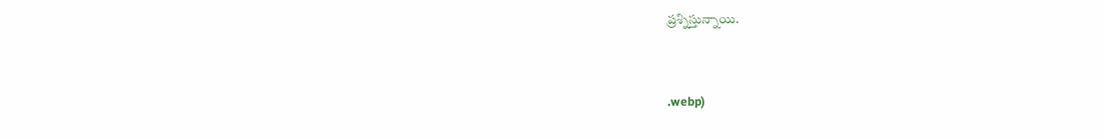ప్రశ్నిస్తున్నాయి.



.webp)